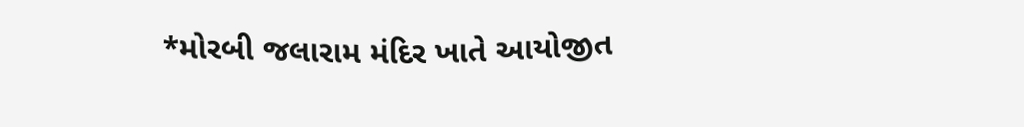*મોરબી જલારામ મંદિર ખાતે આયોજીત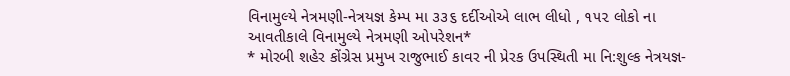વિનામુલ્યે નેત્રમણી-નેત્રયજ્ઞ કેમ્પ મા ૩૩૬ દર્દીઓએ લાભ લીધો , ૧૫૨ લોકો ના આવતીકાલે વિનામુલ્યે નેત્રમણી ઓપરેશન*
* મોરબી શહેર કોંગ્રેસ પ્રમુખ રાજુભાઈ કાવર ની પ્રેરક ઉપસ્થિતી મા નિ:શુલ્ક નેત્રયજ્ઞ-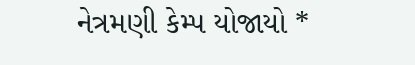નેત્રમણી કેમ્પ યોજાયો *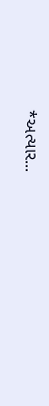*અત્યાર...